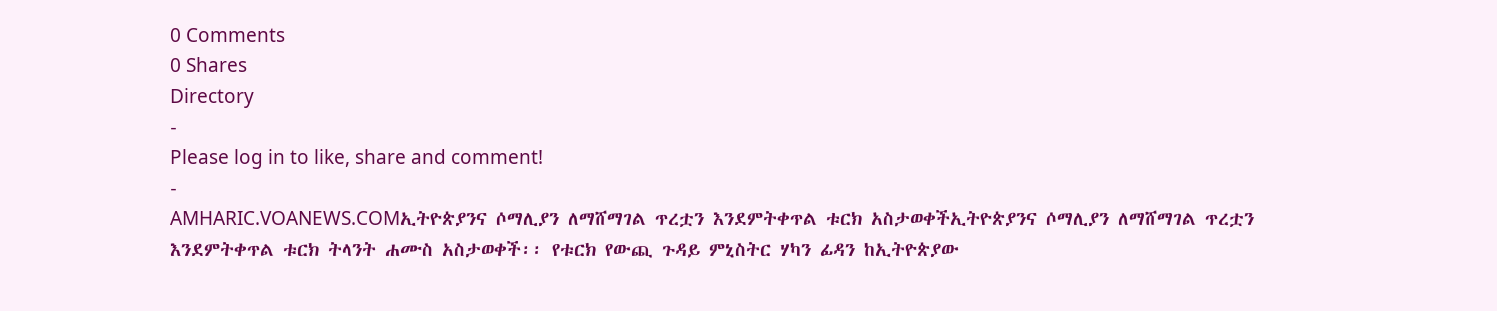0 Comments
0 Shares
Directory
-
Please log in to like, share and comment!
-
AMHARIC.VOANEWS.COMኢትዮጵያንና ሶማሊያን ለማሸማገል ጥረቷን እንደምትቀጥል ቱርክ አስታወቀችኢትዮጵያንና ሶማሊያን ለማሸማገል ጥረቷን እንደምትቀጥል ቱርክ ትላንት ሐሙስ አስታወቀች፡፡ የቱርክ የውጪ ጉዳይ ምኒስትር ሃካን ፊዳን ከኢትዮጵያው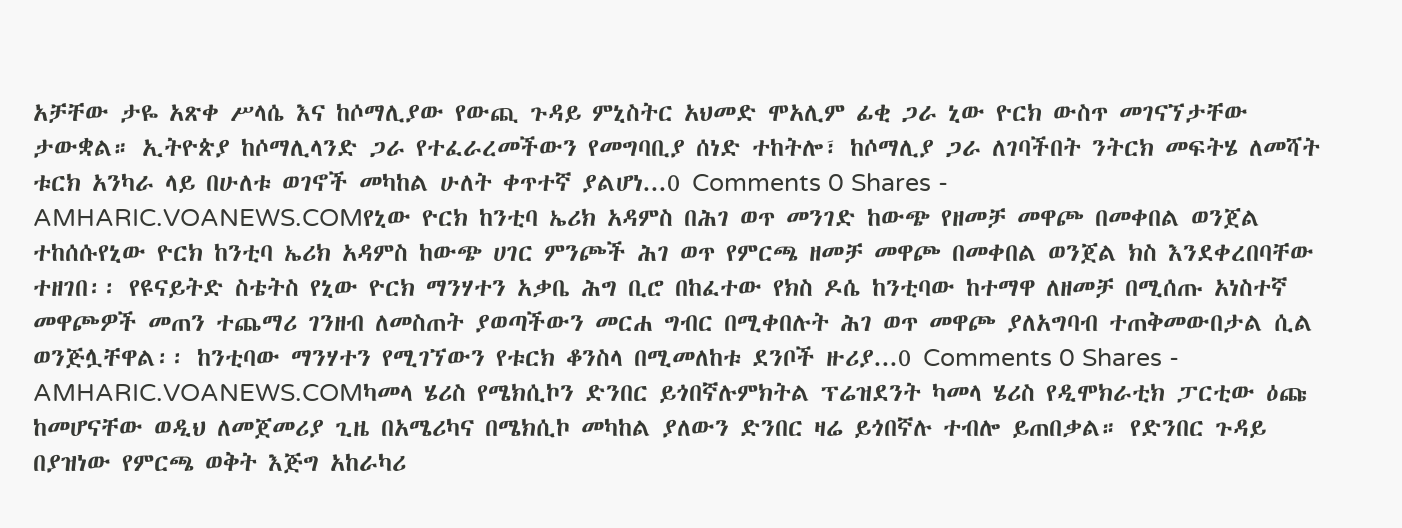አቻቸው ታዬ አጽቀ ሥላሴ እና ከሶማሊያው የውጪ ጉዳይ ምኒስትር አህመድ ሞአሊም ፊቂ ጋራ ኒው ዮርክ ውስጥ መገናኘታቸው ታውቋል። ኢትዮጵያ ከሶማሊላንድ ጋራ የተፈራረመችውን የመግባቢያ ሰነድ ተከትሎ፣ ከሶማሊያ ጋራ ለገባችበት ንትርክ መፍትሄ ለመሻት ቱርክ አንካራ ላይ በሁለቱ ወገኖች መካከል ሁለት ቀጥተኛ ያልሆነ...0 Comments 0 Shares -
AMHARIC.VOANEWS.COMየኒው ዮርክ ከንቲባ ኤሪክ አዳምስ በሕገ ወጥ መንገድ ከውጭ የዘመቻ መዋጮ በመቀበል ወንጀል ተከሰሱየኒው ዮርክ ከንቲባ ኤሪክ አዳምስ ከውጭ ሀገር ምንጮች ሕገ ወጥ የምርጫ ዘመቻ መዋጮ በመቀበል ወንጀል ክስ እንደቀረበባቸው ተዘገበ፡፡ የዩናይትድ ስቴትስ የኒው ዮርክ ማንሃተን አቃቤ ሕግ ቢሮ በከፈተው የክስ ዶሴ ከንቲባው ከተማዋ ለዘመቻ በሚሰጡ አነስተኛ መዋጮዎች መጠን ተጨማሪ ገንዘብ ለመስጠት ያወጣችውን መርሐ ግብር በሚቀበሉት ሕገ ወጥ መዋጮ ያለአግባብ ተጠቅመውበታል ሲል ወንጅሏቸዋል፡፡ ከንቲባው ማንሃተን የሚገኘውን የቱርክ ቆንስላ በሚመለከቱ ደንቦች ዙሪያ...0 Comments 0 Shares -
AMHARIC.VOANEWS.COMካመላ ሄሪስ የሜክሲኮን ድንበር ይጎበኛሉምክትል ፕሬዝደንት ካመላ ሄሪስ የዲሞክራቲክ ፓርቲው ዕጩ ከመሆናቸው ወዲህ ለመጀመሪያ ጊዜ በአሜሪካና በሜክሲኮ መካከል ያለውን ድንበር ዛሬ ይጎበኛሉ ተብሎ ይጠበቃል። የድንበር ጉዳይ በያዝነው የምርጫ ወቅት እጅግ አከራካሪ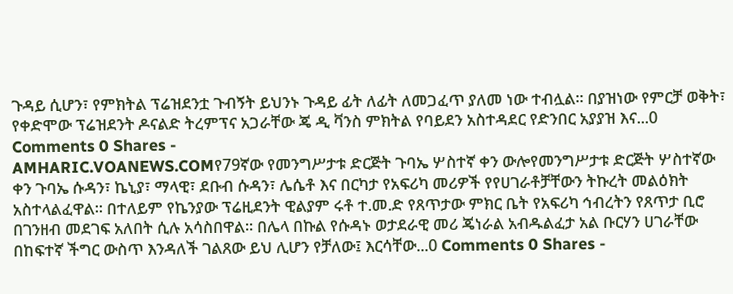ጉዳይ ሲሆን፣ የምክትል ፕሬዝደንቷ ጉብኝት ይህንኑ ጉዳይ ፊት ለፊት ለመጋፈጥ ያለመ ነው ተብሏል። በያዝነው የምርቻ ወቅት፣ የቀድሞው ፕሬዝደንት ዶናልድ ትረምፕና አጋራቸው ጄ ዲ ቫንስ ምክትል የባይደን አስተዳደር የድንበር አያያዝ እና...0 Comments 0 Shares -
AMHARIC.VOANEWS.COMየ79ኛው የመንግሥታቱ ድርጅት ጉባኤ ሦስተኛ ቀን ውሎየመንግሥታቱ ድርጅት ሦስተኛው ቀን ጉባኤ ሱዳን፣ ኬኒያ፣ ማላዊ፣ ደቡብ ሱዳን፣ ሌሴቶ እና በርካታ የአፍሪካ መሪዎች የየሀገራቶቻቸውን ትኩረት መልዕክት አስተላልፈዋል፡፡ በተለይም የኬንያው ፕሬዚደንት ዊልያም ሩቶ ተ.መ.ድ የጸጥታው ምክር ቤት የአፍሪካ ኅብረትን የጸጥታ ቢሮ በገንዘብ መደገፍ አለበት ሲሉ አሳስበዋል፡፡ በሌላ በኩል የሱዳኑ ወታደራዊ መሪ ጄነራል አብዱልፈታ አል ቡርሃን ሀገራቸው በከፍተኛ ችግር ውስጥ እንዳለች ገልጸው ይህ ሊሆን የቻለው፤ እርሳቸው...0 Comments 0 Shares -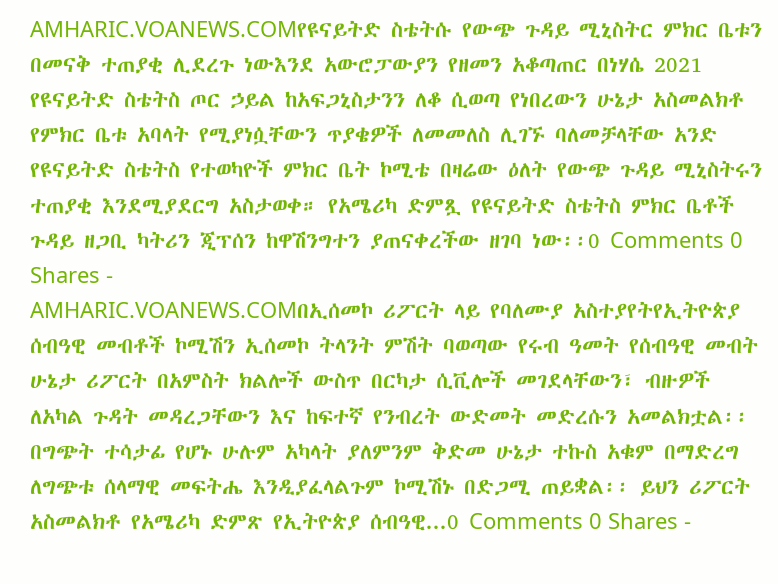AMHARIC.VOANEWS.COMየዩናይትድ ስቴትሱ የውጭ ጉዳይ ሚኒስትር ምክር ቤቱን በመናቅ ተጠያቂ ሊደረጉ ነውእንደ አውሮፓውያን የዘመን አቆጣጠር በነሃሴ 2021 የዩናይትድ ስቴትስ ጦር ኃይል ከአፍጋኒስታንን ለቆ ሲወጣ የነበረውን ሁኔታ አስመልክቶ የምክር ቤቱ አባላት የሚያነሷቸውን ጥያቄዎች ለመመለስ ሊገኙ ባለመቻላቸው አንድ የዩናይትድ ስቴትስ የተወካዮች ምክር ቤት ኮሚቴ በዛሬው ዕለት የውጭ ጉዳይ ሚኒስትሩን ተጠያቂ እንደሚያደርግ አስታወቀ። የአሜሪካ ድምጿ የዩናይትድ ስቴትስ ምክር ቤቶች ጉዳይ ዘጋቢ ካትሪን ጂፕሰን ከዋሽንግተን ያጠናቀረችው ዘገባ ነው፡፡0 Comments 0 Shares -
AMHARIC.VOANEWS.COMበኢሰመኮ ሪፖርት ላይ የባለሙያ አስተያየትየኢትዮጵያ ሰብዓዊ መብቶች ኮሚሽን ኢሰመኮ ትላንት ምሽት ባወጣው የሩብ ዓመት የሰብዓዊ መብት ሁኔታ ሪፖርት በአምስት ክልሎች ውስጥ በርካታ ሲቪሎች መገደላቸውን፣ ብዙዎች ለአካል ጉዳት መዳረጋቸውን እና ከፍተኛ የንብረት ውድመት መድረሱን አመልክቷል፡፡ በግጭት ተሳታፊ የሆኑ ሁሉም አካላት ያለምንም ቅድመ ሁኔታ ተኩስ አቁም በማድረግ ለግጭቱ ሰላማዊ መፍትሔ እንዲያፈላልጉም ኮሚሽኑ በድጋሚ ጠይቋል፡፡ ይህን ሪፖርት አስመልክቶ የአሜሪካ ድምጽ የኢትዮጵያ ሰብዓዊ...0 Comments 0 Shares -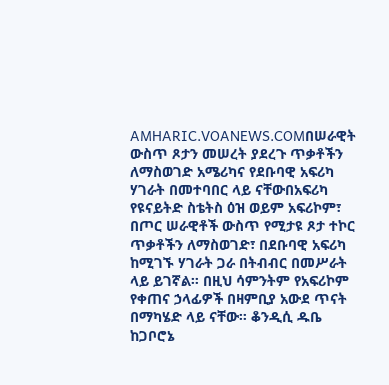AMHARIC.VOANEWS.COMበሠራዊት ውስጥ ጾታን መሠረት ያደረጉ ጥቃቶችን ለማስወገድ አሜሪካና የደቡባዊ አፍሪካ ሃገራት በመተባበር ላይ ናቸውበአፍሪካ የዩናይትድ ስቴትስ ዕዝ ወይም አፍሪኮም፣ በጦር ሠራዊቶች ውስጥ የሚታዩ ጾታ ተኮር ጥቃቶችን ለማስወገድ፣ በደቡባዊ አፍሪካ ከሚገኙ ሃገራት ጋራ በትብብር በመሥራት ላይ ይገኛል። በዚህ ሳምንትም የአፍሪኮም የቀጠና ኃላፊዎች በዛምቢያ አውደ ጥናት በማካሄድ ላይ ናቸው። ቆንዲሲ ዱቤ ከጋቦሮኔ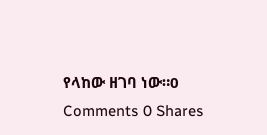የላከው ዘገባ ነው።0 Comments 0 Shares